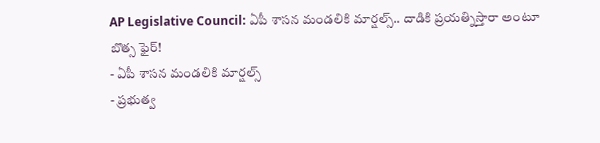AP Legislative Council: ఏపీ శాసన మండలికి మార్షల్స్.. దాడికి ప్రయత్నిస్తారా అంటూ బొత్స ఫైర్!
- ఏపీ శాసన మండలికి మార్షల్స్
- ప్రభుత్వ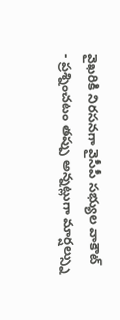వైఖరికి నిరసనగా వైసీపీ సభ్యుల వాకౌట్
- ప్రశ్నించటం తప్పు అన్నట్లుగా మార్షల్స్ను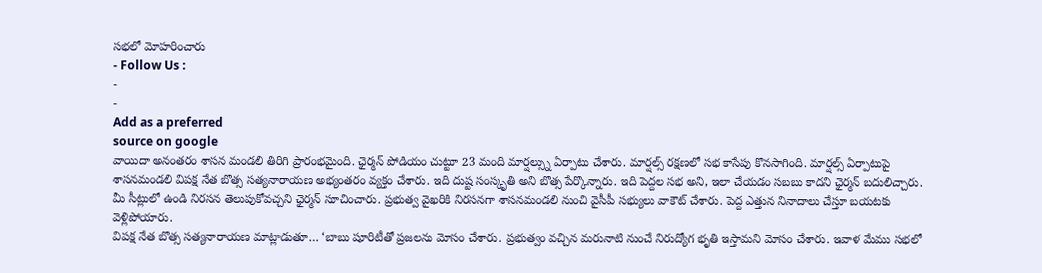సభలో మోహరించారు
- Follow Us :
-
-
Add as a preferred
source on google
వాయిదా అనంతరం శాసన మండలి తిరిగి ప్రారంభమైంది. ఛైర్మన్ పోడియం చుట్టూ 23 మంది మార్షల్స్ను ఏర్పాటు చేశారు. మార్షల్స్ రక్షణలో సభ కాసేపు కొనసాగింది. మార్షల్స్ ఏర్పాటుపై శాసనమండలి విపక్ష నేత బొత్స సత్యనారాయణ అభ్యంతరం వ్యక్తం చేశారు. ఇది దుష్ట సంస్కృతి అని బొత్స పేర్కొన్నారు. ఇది పెద్దల సభ అని, ఇలా చేయడం సబబు కాదని ఛైర్మన్ బదులిచ్చారు. మీ సీట్లులో ఉండి నిరసన తెలుపుకోవచ్చని ఛైర్మన్ సూచించారు. ప్రభుత్వ వైఖరికి నిరసనగా శాసనమండలి నుంచి వైసీపీ సభ్యులు వాకౌట్ చేశారు. పెద్ద ఎత్తున నినాదాలు చేస్తూ బయటకు వెళ్లిపోయారు.
విపక్ష నేత బొత్స సత్యనారాయణ మాట్లాడుతూ… ‘బాబు షూరిటీతో ప్రజలను మోసం చేశారు. ప్రభుత్వం వచ్చిన మరునాటి నుంచే నిరుద్యోగ భృతి ఇస్తామని మోసం చేశారు. ఇవాళ మేము సభలో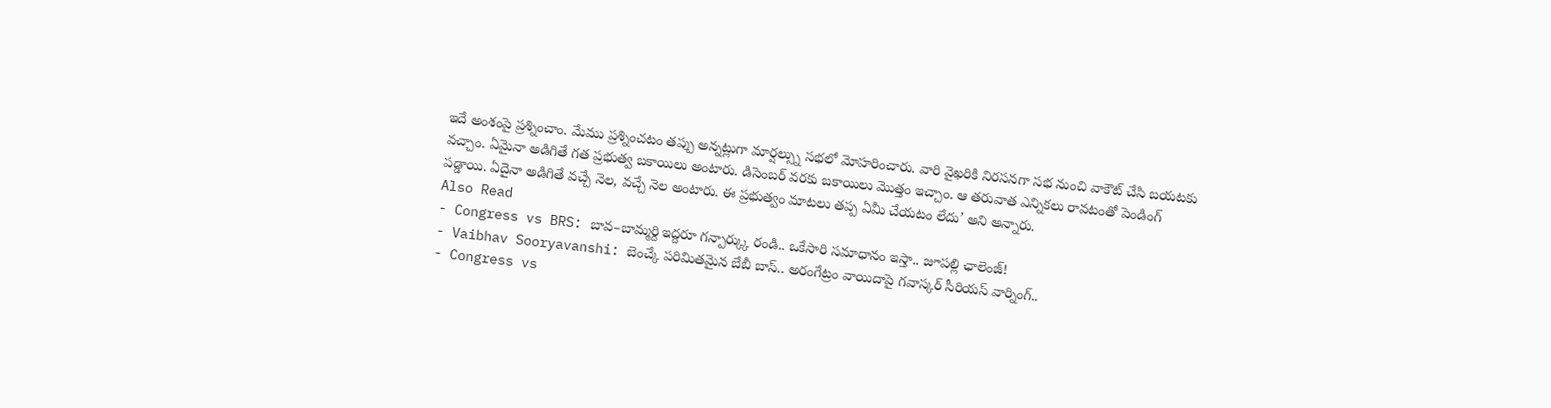ఇదే అంశంపై ప్రశ్నించాం. మేము ప్రశ్నించటం తప్పు అన్నట్లుగా మార్షల్స్ను సభలో మోహరించారు. వారి వైఖరికి నిరసనగా సభ నుంచి వాకౌట్ చేసి బయటకు వచ్చాం. ఏమైనా అడిగితే గత ప్రభుత్వ బకాయిలు అంటారు. డిసెంబర్ వరకు బకాయిలు మొత్తం ఇచ్చాం. ఆ తరువాత ఎన్నికలు రావటంతో పెండింగ్ పడ్డాయి. ఏదైనా అడిగితే వచ్చే నెల, వచ్చే నెల అంటారు. ఈ ప్రభుత్వం మాటలు తప్ప ఏమీ చేయటం లేదు’ అని అన్నారు.
Also Read
- Congress vs BRS: బావ–బామ్మర్ది ఇద్దరూ గన్పార్క్కు రండి.. ఒకేసారి సమాధానం ఇస్తా.. జూపల్లి ఛాలెంజ్!
- Vaibhav Sooryavanshi: బెంచ్కే పరిమితమైన బేబీ బాస్.. అరంగేట్రం వాయిదాపై గవాస్కర్ సీరియస్ వార్నింగ్..
- Congress vs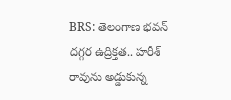BRS: తెలంగాణ భవన్ దగ్గర ఉద్రిక్తత.. హరీశ్ రావును అడ్డుకున్న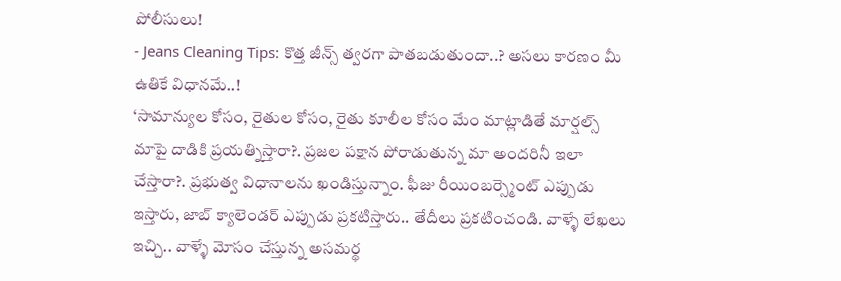పోలీసులు!
- Jeans Cleaning Tips: కొత్త జీన్స్ త్వరగా పాతబడుతుందా..? అసలు కారణం మీ ఉతికే విధానమే..!
‘సామాన్యుల కోసం, రైతుల కోసం, రైతు కూలీల కోసం మేం మాట్లాడితే మార్షల్స్ మాపై దాడికి ప్రయత్నిస్తారా?. ప్రజల పక్షాన పోరాడుతున్న మా అందరినీ ఇలా చేస్తారా?. ప్రభుత్వ విధానాలను ఖండిస్తున్నాం. ఫీజు రీయింబర్స్మెంట్ ఎప్పుడు ఇస్తారు, జాబ్ క్యాలెండర్ ఎప్పుడు ప్రకటిస్తారు.. తేదీలు ప్రకటించండి. వాళ్ళే లేఖలు ఇచ్చి.. వాళ్ళే మోసం చేస్తున్న అసమర్థ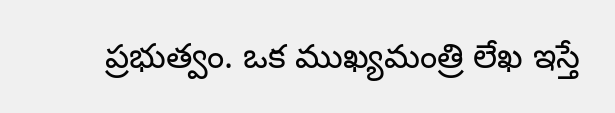ప్రభుత్వం. ఒక ముఖ్యమంత్రి లేఖ ఇస్తే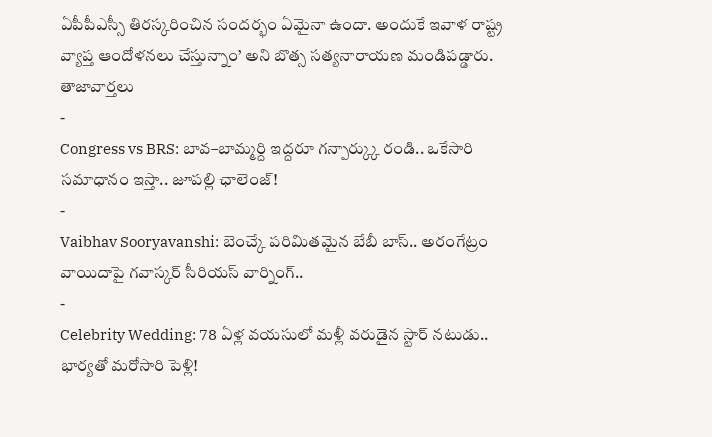ఏపీపీఎస్సీ తిరస్కరించిన సందర్భం ఏమైనా ఉందా. అందుకే ఇవాళ రాష్ట్ర వ్యాప్త ఆందోళనలు చేస్తున్నాం’ అని బొత్స సత్యనారాయణ మండిపడ్డారు.
తాజావార్తలు
-
Congress vs BRS: బావ–బామ్మర్ది ఇద్దరూ గన్పార్క్కు రండి.. ఒకేసారి సమాధానం ఇస్తా.. జూపల్లి ఛాలెంజ్!
-
Vaibhav Sooryavanshi: బెంచ్కే పరిమితమైన బేబీ బాస్.. అరంగేట్రం వాయిదాపై గవాస్కర్ సీరియస్ వార్నింగ్..
-
Celebrity Wedding: 78 ఏళ్ల వయసులో మళ్లీ వరుడైన స్టార్ నటుడు.. భార్యతో మరోసారి పెళ్లి!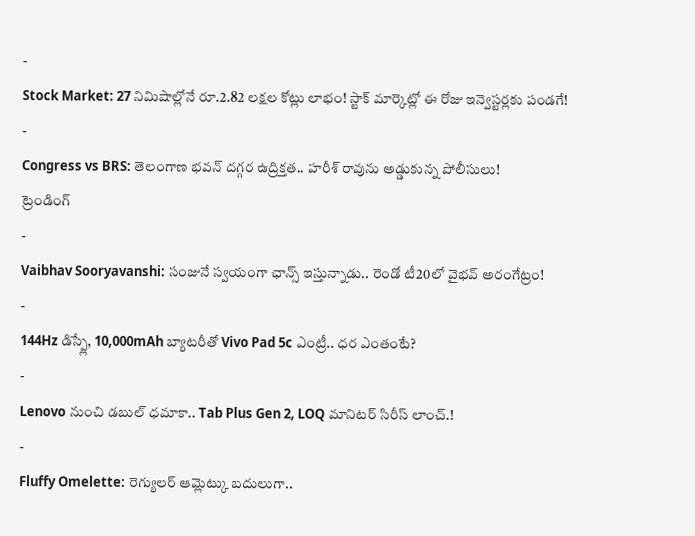-
Stock Market: 27 నిమిషాల్లోనే రూ.2.82 లక్షల కోట్లు లాభం! స్టాక్ మార్కెట్లో ఈ రోజు ఇన్వెస్టర్లకు పండగే!
-
Congress vs BRS: తెలంగాణ భవన్ దగ్గర ఉద్రిక్తత.. హరీశ్ రావును అడ్డుకున్న పోలీసులు!
ట్రెండింగ్
-
Vaibhav Sooryavanshi: సంజునే స్వయంగా ఛాన్స్ ఇస్తున్నాడు.. రెండో టీ20లో వైభవ్ అరంగేట్రం!
-
144Hz డిస్ప్లే, 10,000mAh బ్యాటరీతో Vivo Pad 5c ఎంట్రీ.. ధర ఎంతంటే?
-
Lenovo నుంచి డబుల్ ధమాకా.. Tab Plus Gen 2, LOQ మానిటర్ సిరీస్ లాంచ్.!
-
Fluffy Omelette: రెగ్యులర్ ఆమ్లెట్కు బదులుగా..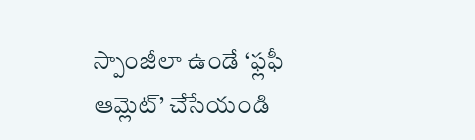స్పాంజీలా ఉండే ‘ఫ్లఫీ ఆమ్లెట్’ చేసేయండి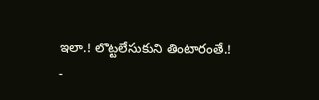ఇలా.! లొట్టలేసుకుని తింటారంతే.!
-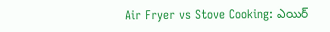Air Fryer vs Stove Cooking: ఎయిర్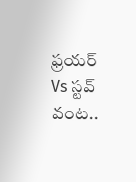ఫ్రయర్ Vs స్టవ్ వంట..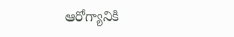ఆరోగ్యానికి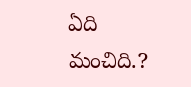ఏది మంచిది.?